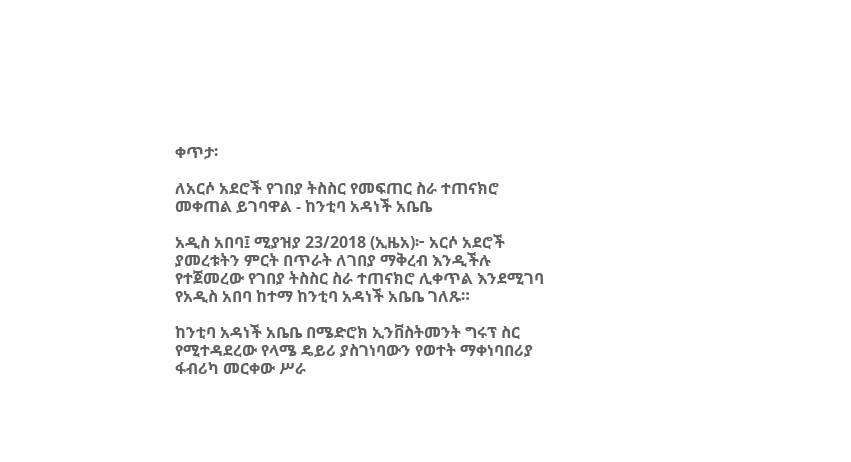ቀጥታ፡

ለአርሶ አደሮች የገበያ ትስስር የመፍጠር ስራ ተጠናክሮ መቀጠል ይገባዋል - ከንቲባ አዳነች አቤቤ

አዲስ አበባ፤ ሚያዝያ 23/2018 (ኢዜአ)፦ አርሶ አደሮች ያመረቱትን ምርት በጥራት ለገበያ ማቅረብ እንዲችሉ የተጀመረው የገበያ ትስስር ስራ ተጠናክሮ ሊቀጥል እንደሚገባ የአዲስ አበባ ከተማ ከንቲባ አዳነች አቤቤ ገለጹ።

ከንቲባ አዳነች አቤቤ በሜድሮክ ኢንቨስትመንት ግሩፕ ስር የሚተዳደረው የላሜ ዴይሪ ያስገነባውን የወተት ማቀነባበሪያ ፋብሪካ መርቀው ሥራ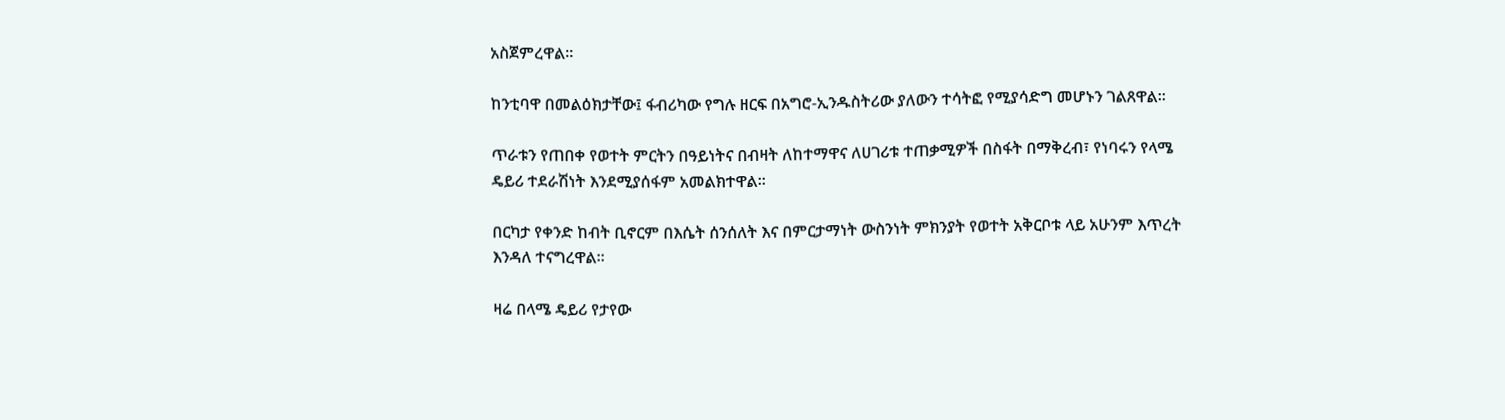አስጀምረዋል።

ከንቲባዋ በመልዕክታቸው፤ ፋብሪካው የግሉ ዘርፍ በአግሮ-ኢንዱስትሪው ያለውን ተሳትፎ የሚያሳድግ መሆኑን ገልጸዋል።

ጥራቱን የጠበቀ የወተት ምርትን በዓይነትና በብዛት ለከተማዋና ለሀገሪቱ ተጠቃሚዎች በስፋት በማቅረብ፣ የነባሩን የላሜ ዴይሪ ተደራሽነት እንደሚያሰፋም አመልክተዋል።

በርካታ የቀንድ ከብት ቢኖርም በእሴት ሰንሰለት እና በምርታማነት ውስንነት ምክንያት የወተት አቅርቦቱ ላይ አሁንም እጥረት እንዳለ ተናግረዋል።

ዛሬ በላሜ ዴይሪ የታየው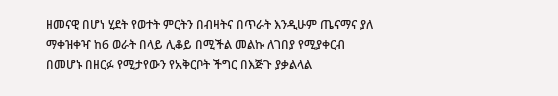ዘመናዊ በሆነ ሂደት የወተት ምርትን በብዛትና በጥራት እንዲሁም ጤናማና ያለ ማቀዝቀዣ ከ6 ወራት በላይ ሊቆይ በሚችል መልኩ ለገበያ የሚያቀርብ በመሆኑ በዘርፉ የሚታየውን የአቅርቦት ችግር በእጅጉ ያቃልላል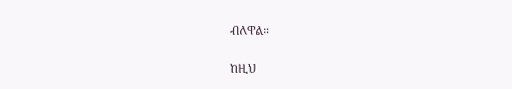ብለዋል።

ከዚህ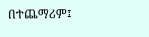በተጨማሪም፤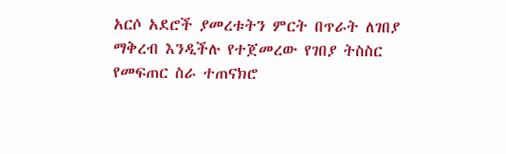አርሶ አደሮች ያመረቱትን ምርት በጥራት ለገበያ ማቅረብ እንዲችሉ የተጀመረው የገበያ ትስስር የመፍጠር ስራ ተጠናክሮ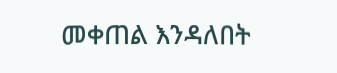መቀጠል እንዳለበት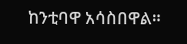ከንቲባዋ አሳስበዋል።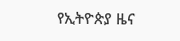የኢትዮጵያ ዜና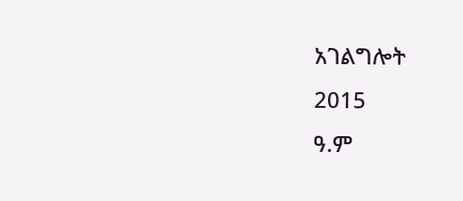አገልግሎት
2015
ዓ.ም